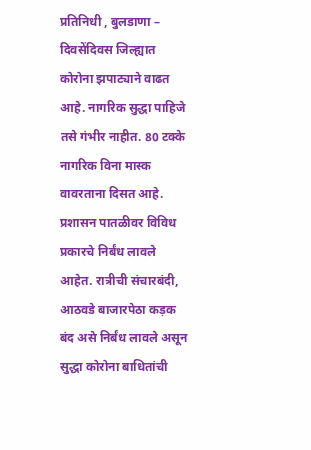प्रतिनिधी , बुलडाणा – दिवसेंदिवस जिल्ह्यात कोरोना झपाट्याने वाढत आहे. नागरिक सुद्धा पाहिजे तसे गंभीर नाहीत. 80 टक्के नागरिक विना मास्क वावरताना दिसत आहे. प्रशासन पातळीवर विविध प्रकारचे निर्बंध लावले आहेत. रात्रीची संचारबंदी, आठवडे बाजारपेठा कड़क बंद असे निर्बंध लावले असून सुद्धा कोरोना बाधितांची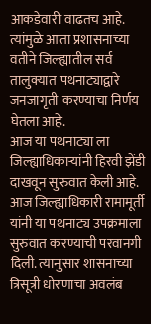आकडेवारी वाढतच आहे. त्यांमुळे आता प्रशासनाच्या वतीने जिल्ह्यातील सर्व तालुक्यात पथनाट्याद्वारे जनजागृती करण्याचा निर्णय घेतला आहे.
आज या पथनाट्या ला जिल्ह्याधिकाऱ्यांनी हिरवी झेंडी दाखवून सुरुवात केली आहे. आज जिल्ह्याधिकारी रामामूर्ती यांनी या पथनाट्य उपक्रमाला सुरुवात करण्याची परवानगी दिली. त्यानुसार शासनाच्या त्रिसूत्री धोरणाचा अवलंब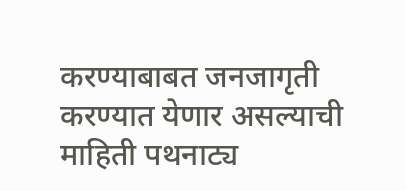करण्याबाबत जनजागृती करण्यात येणार असल्याची माहिती पथनाट्य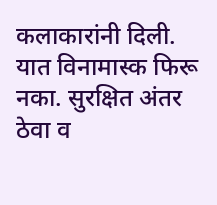कलाकारांनी दिली. यात विनामास्क फिरू नका. सुरक्षित अंतर ठेवा व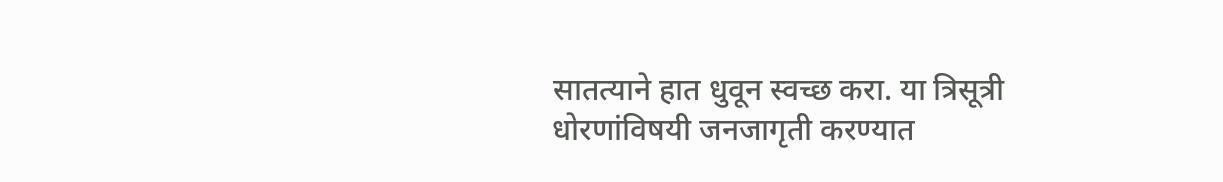सातत्याने हात धुवून स्वच्छ करा. या त्रिसूत्री धोरणांविषयी जनजागृती करण्यात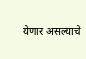येणार असल्याचे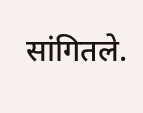सांगितले.